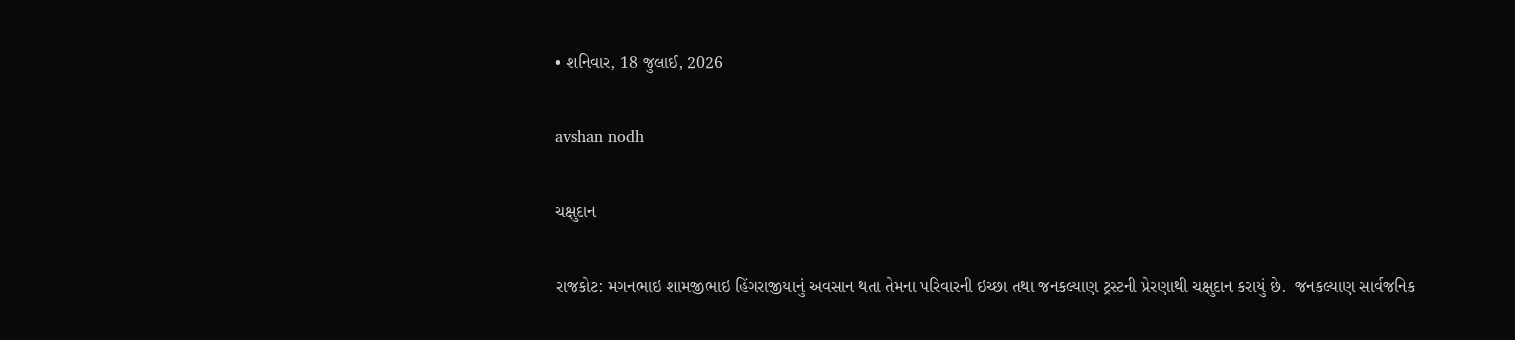• શનિવાર, 18 જુલાઈ, 2026

avshan nodh

ચક્ષુદાન

રાજકોટ: મગનભાઇ શામજીભાઇ હિંગરાજીયાનું અવસાન થતા તેમના પરિવારની ઇચ્છા તથા જનકલ્યાણ ટ્રસ્ટની પ્રેરણાથી ચક્ષુદાન કરાયું છે.  જનકલ્યાણ સાર્વજનિક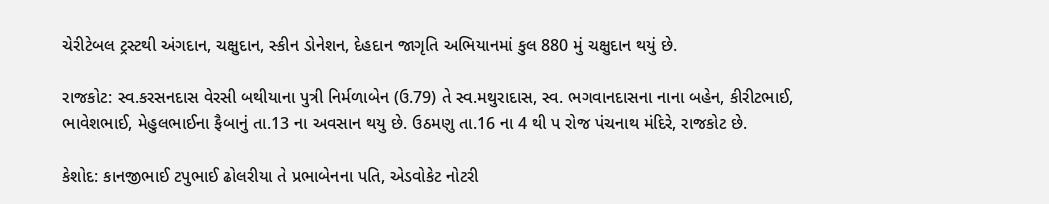ચેરીટેબલ ટ્રસ્ટથી અંગદાન, ચક્ષુદાન, સ્કીન ડોનેશન, દેહદાન જાગૃતિ અભિયાનમાં કુલ 880 મું ચક્ષુદાન થયું છે.

રાજકોટ: સ્વ.કરસનદાસ વેરસી બથીયાના પુત્રી નિર્મળાબેન (ઉ.79) તે સ્વ.મથુરાદાસ, સ્વ. ભગવાનદાસના નાના બહેન, કીરીટભાઈ, ભાવેશભાઈ, મેહુલભાઈના ફૈબાનું તા.13 ના અવસાન થયુ છે. ઉઠમણુ તા.16 ના 4 થી પ રોજ પંચનાથ મંદિરે, રાજકોટ છે.

કેશોદ: કાનજીભાઈ ટપુભાઈ ઢોલરીયા તે પ્રભાબેનના પતિ, એડવોકેટ નોટરી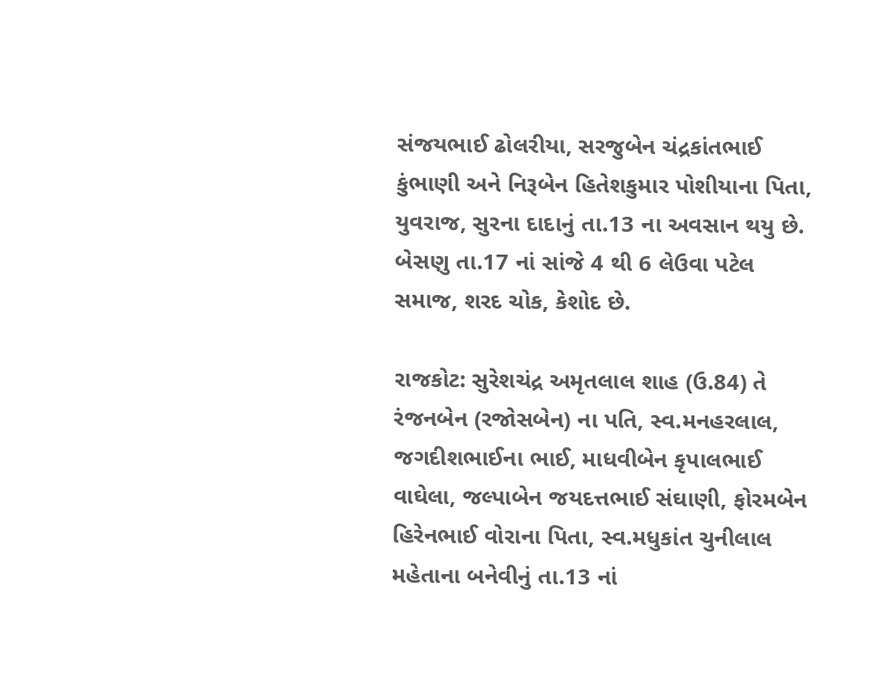સંજયભાઈ ઢોલરીયા, સરજુબેન ચંદ્રકાંતભાઈ કુંભાણી અને નિરૂબેન હિતેશકુમાર પોશીયાના પિતા, યુવરાજ, સુરના દાદાનું તા.13 ના અવસાન થયુ છે. બેસણુ તા.17 નાં સાંજે 4 થી 6 લેઉવા પટેલ સમાજ, શરદ ચોક, કેશોદ છે.

રાજકોટ: સુરેશચંદ્ર અમૃતલાલ શાહ (ઉ.84) તે રંજનબેન (રજોસબેન) ના પતિ, સ્વ.મનહરલાલ, જગદીશભાઈના ભાઈ, માધવીબેન કૃપાલભાઈ વાઘેલા, જલ્પાબેન જયદત્તભાઈ સંઘાણી, ફોરમબેન હિરેનભાઈ વોરાના પિતા, સ્વ.મધુકાંત ચુનીલાલ મહેતાના બનેવીનું તા.13 નાં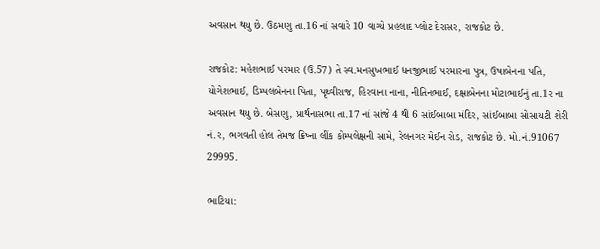અવસાન થયુ છે. ઉઠમણુ તા.16 નાં સવારે 10 વાગ્યે પ્રહલાદ પ્લોટ દેરાસર, રાજકોટ છે.

રાજકોટ: મહેશભાઈ પરમાર (ઉ.57) તે સ્વ.મનસુખભાઈ ધનજીભાઈ પરમારના પુત્ર, ઉષાબેનના પતિ, યોગેશભાઈ, ડિમ્પલબેનના પિતા, પૃથ્વીરાજ, હિરવાના નાના, નીતિનભાઈ, દક્ષાબેનના મોટાભાઈનું તા.1ર ના અવસાન થયુ છે. બેસણુ, પ્રાર્થનાસભા તા.17 નાં સાંજે 4 થી 6 સાંઈબાબા મંદિર, સાંઈબાબા સોસાયટી શેરી નં.ર, ભગવતી હોલ તેમજ ક્રિષ્ના લીંક કોમ્પલેક્ષની સામે, રેલનગર મેઈન રોડ, રાજકોટ છે. મો.નં.91067 29995.

ભાટિયા: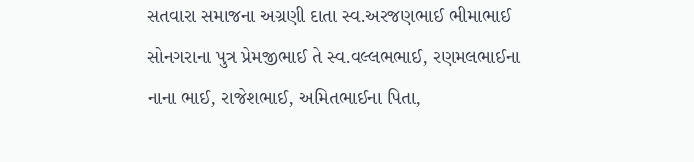સતવારા સમાજના અગ્રણી દાતા સ્વ.અરજણભાઈ ભીમાભાઈ સોનગરાના પુત્ર પ્રેમજીભાઈ તે સ્વ.વલ્લભભાઈ, રણમલભાઈના નાના ભાઈ, રાજેશભાઈ, અમિતભાઈના પિતા,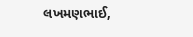લખમણભાઈ,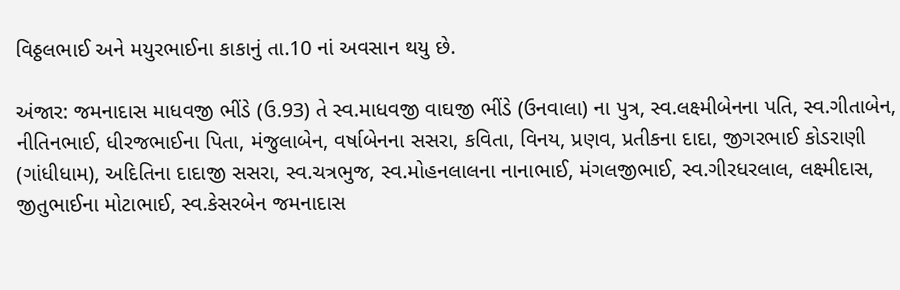વિઠ્ઠલભાઈ અને મયુરભાઈના કાકાનું તા.10 નાં અવસાન થયુ છે.

અંજાર: જમનાદાસ માધવજી ભીંડે (ઉ.93) તે સ્વ.માધવજી વાઘજી ભીંડે (ઉનવાલા) ના પુત્ર, સ્વ.લક્ષ્મીબેનના પતિ, સ્વ.ગીતાબેન, નીતિનભાઈ, ધીરજભાઈના પિતા, મંજુલાબેન, વર્ષાબેનના સસરા, કવિતા, વિનય, પ્રણવ, પ્રતીકના દાદા, જીગરભાઈ કોડરાણી (ગાંધીધામ), અદિતિના દાદાજી સસરા, સ્વ.ચત્રભુજ, સ્વ.મોહનલાલના નાનાભાઈ, મંગલજીભાઈ, સ્વ.ગીરધરલાલ, લક્ષ્મીદાસ, જીતુભાઈના મોટાભાઈ, સ્વ.કેસરબેન જમનાદાસ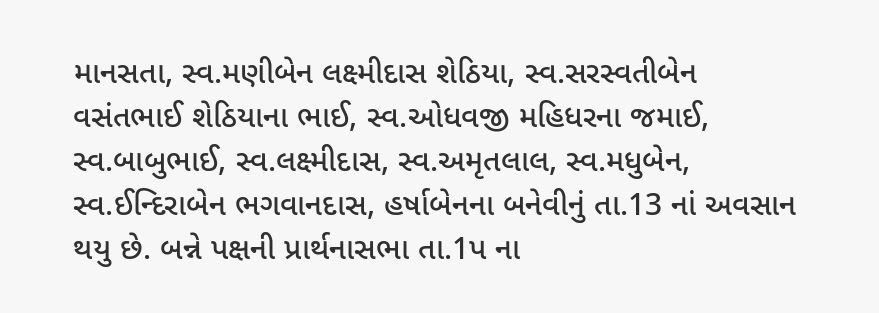માનસતા, સ્વ.મણીબેન લક્ષ્મીદાસ શેઠિયા, સ્વ.સરસ્વતીબેન વસંતભાઈ શેઠિયાના ભાઈ, સ્વ.ઓધવજી મહિધરના જમાઈ, સ્વ.બાબુભાઈ, સ્વ.લક્ષ્મીદાસ, સ્વ.અમૃતલાલ, સ્વ.મધુબેન, સ્વ.ઈન્દિરાબેન ભગવાનદાસ, હર્ષાબેનના બનેવીનું તા.13 નાં અવસાન થયુ છે. બન્ને પક્ષની પ્રાર્થનાસભા તા.1પ ના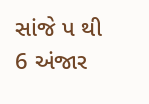સાંજે પ થી 6 અંજાર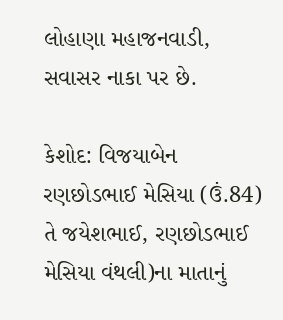લોહાણા મહાજનવાડી, સવાસર નાકા પર છે.

કેશોદ: વિજયાબેન રણછોડભાઈ મેસિયા (ઉં.84) તે જયેશભાઈ, રણછોડભાઈ મેસિયા વંથલી)ના માતાનું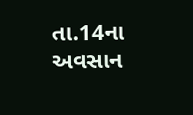તા.14ના અવસાન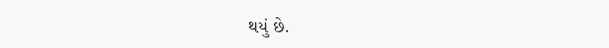થયું છે.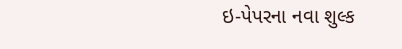ઇ-પેપરના નવા શુલ્ક